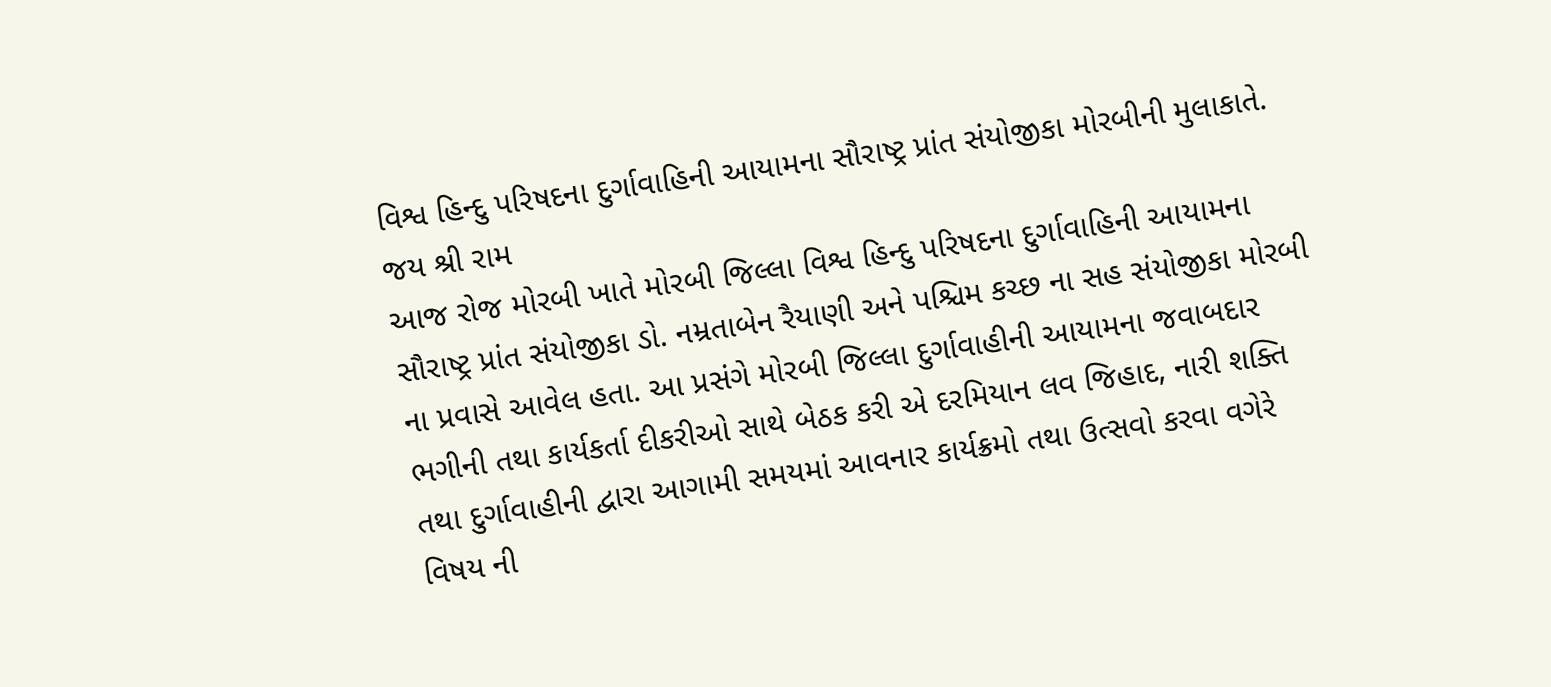વિશ્વ હિન્દુ પરિષદના દુર્ગાવાહિની આયામના સૌરાષ્ટ્ર પ્રાંત સંયોજીકા મોરબીની મુલાકાતે.
જય શ્રી રામ
આજ રોજ મોરબી ખાતે મોરબી જિલ્લા વિશ્વ હિન્દુ પરિષદના દુર્ગાવાહિની આયામના સૌરાષ્ટ્ર પ્રાંત સંયોજીકા ડો. નમ્રતાબેન રૈયાણી અને પશ્ચિમ કચ્છ ના સહ સંયોજીકા મોરબી ના પ્રવાસે આવેલ હતા. આ પ્રસંગે મોરબી જિલ્લા દુર્ગાવાહીની આયામના જવાબદાર ભગીની તથા કાર્યકર્તા દીકરીઓ સાથે બેઠક કરી એ દરમિયાન લવ જિહાદ, નારી શક્તિ તથા દુર્ગાવાહીની દ્વારા આગામી સમયમાં આવનાર કાર્યક્રમો તથા ઉત્સવો કરવા વગેરે વિષય ની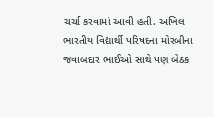ચર્ચા કરવામાં આવી હતી. અખિલ ભારતીય વિદ્યાર્થી પરિષદના મોરબીના જવાબદાર ભાઈઓ સાથે પણ બેઠક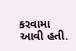કરવામા આવી હતી.